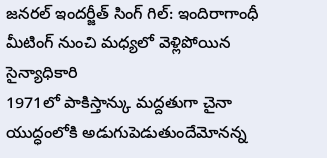జనరల్ ఇందర్జీత్ సింగ్ గిల్: ఇందిరాగాంధీ మీటింగ్ నుంచి మధ్యలో వెళ్లిపోయిన సైన్యాధికారి
1971లో పాకిస్తాన్కు మద్దతుగా చైనా యుద్ధంలోకి అడుగుపెడుతుందేమోనన్న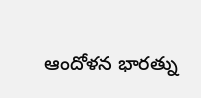ఆందోళన భారత్ను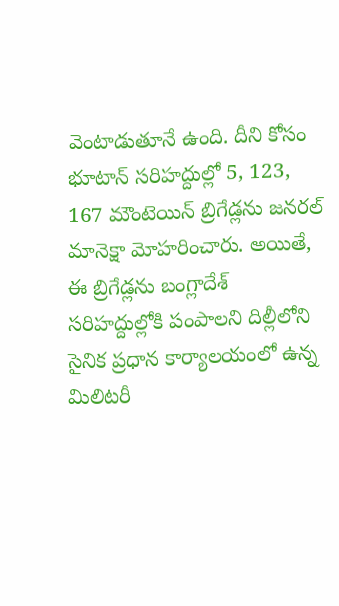వెంటాడుతూనే ఉంది. దీని కోసం భూటాన్ సరిహద్దుల్లో 5, 123, 167 మౌంటెయిన్ బ్రిగేడ్లను జనరల్ మానెక్షా మోహరించారు. అయితే, ఈ బ్రిగేడ్లను బంగ్లాదేశ్ సరిహద్దుల్లోకి పంపాలని దిల్లీలోని సైనిక ప్రధాన కార్యాలయంలో ఉన్న మిలిటరీ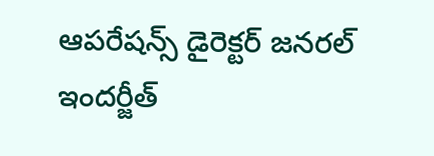ఆపరేషన్స్ డైరెక్టర్ జనరల్ ఇందర్జీత్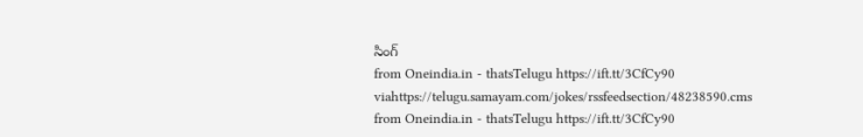సింగ్
from Oneindia.in - thatsTelugu https://ift.tt/3CfCy90
viahttps://telugu.samayam.com/jokes/rssfeedsection/48238590.cms
from Oneindia.in - thatsTelugu https://ift.tt/3CfCy90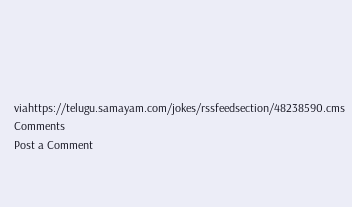viahttps://telugu.samayam.com/jokes/rssfeedsection/48238590.cms
Comments
Post a Comment